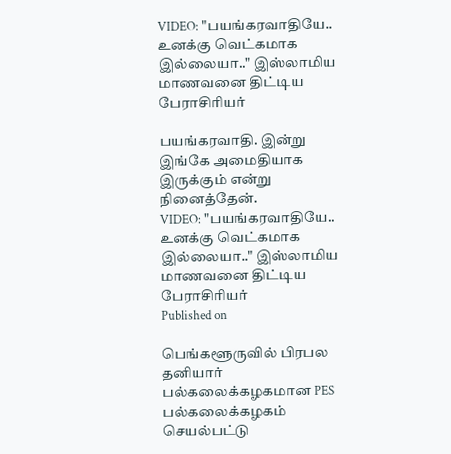VIDEO: "பயங்கரவாதியே.. உனக்கு வெட்கமாக இல்லையா.." இஸ்லாமிய மாணவனை திட்டிய பேராசிரியர்

பயங்கரவாதி. இன்று இங்கே அமைதியாக இருக்கும் என்று நினைத்தேன்.
VIDEO: "பயங்கரவாதியே.. உனக்கு வெட்கமாக இல்லையா.." இஸ்லாமிய மாணவனை திட்டிய பேராசிரியர்
Published on

பெங்களூருவில் பிரபல தனியார் பல்கலைக்கழகமான PES பல்கலைக்கழகம் செயல்பட்டு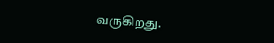வருகிறது.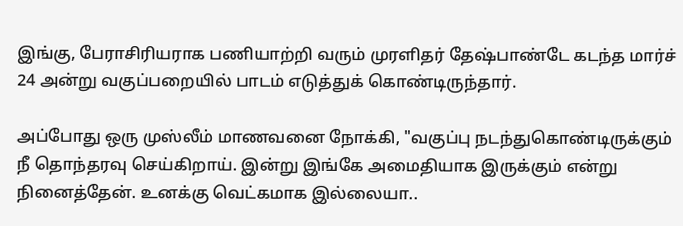இங்கு, பேராசிரியராக பணியாற்றி வரும் முரளிதர் தேஷ்பாண்டே கடந்த மார்ச் 24 அன்று வகுப்பறையில் பாடம் எடுத்துக் கொண்டிருந்தார்.

அப்போது ஒரு முஸ்லீம் மாணவனை நோக்கி, "வகுப்பு நடந்துகொண்டிருக்கும் நீ தொந்தரவு செய்கிறாய். இன்று இங்கே அமைதியாக இருக்கும் என்று நினைத்தேன். உனக்கு வெட்கமாக இல்லையா..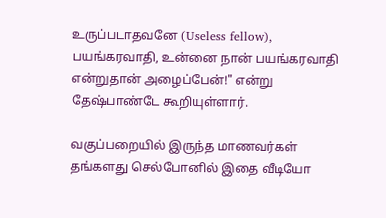உருப்படாதவனே (Useless fellow), பயங்கரவாதி, உன்னை நான் பயங்கரவாதி என்றுதான் அழைப்பேன்!" என்று தேஷ்பாண்டே கூறியுள்ளார்.

வகுப்பறையில் இருந்த மாணவர்கள் தங்களது செல்போனில் இதை வீடியோ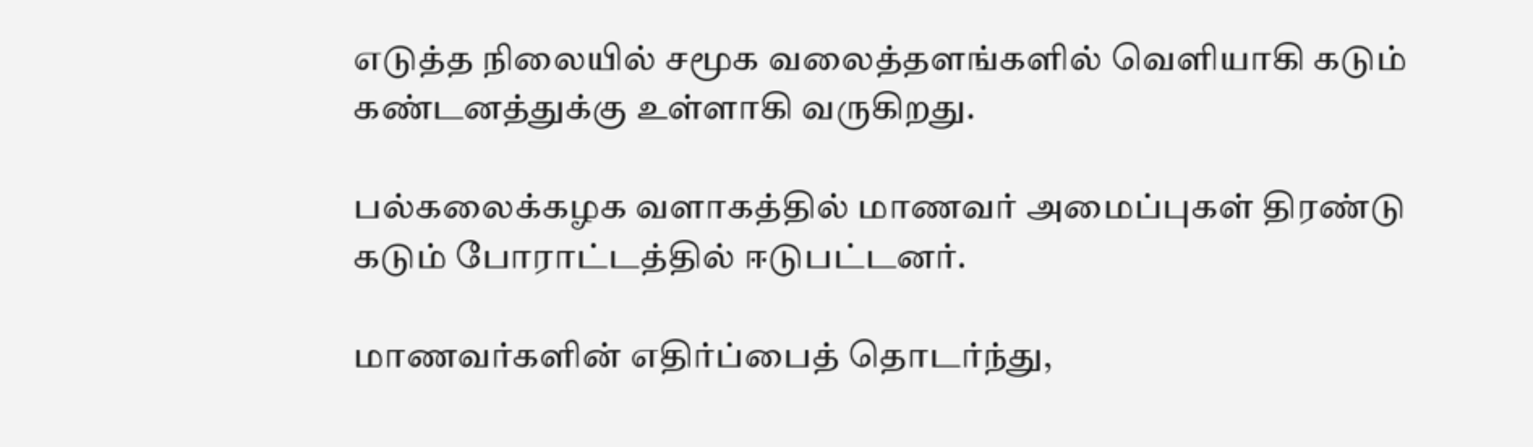எடுத்த நிலையில் சமூக வலைத்தளங்களில் வெளியாகி கடும் கண்டனத்துக்கு உள்ளாகி வருகிறது.

பல்கலைக்கழக வளாகத்தில் மாணவர் அமைப்புகள் திரண்டு கடும் போராட்டத்தில் ஈடுபட்டனர்.

மாணவர்களின் எதிர்ப்பைத் தொடர்ந்து,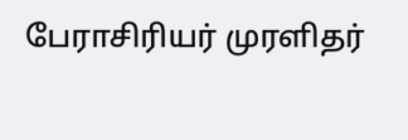பேராசிரியர் முரளிதர்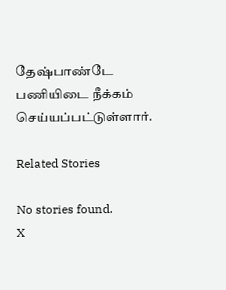தேஷ்பாண்டே பணியிடை நீக்கம் செய்யப்பட்டுள்ளார்.

Related Stories

No stories found.
X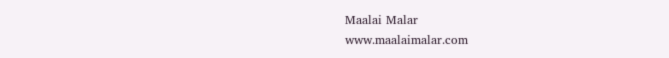Maalai Malar
www.maalaimalar.com